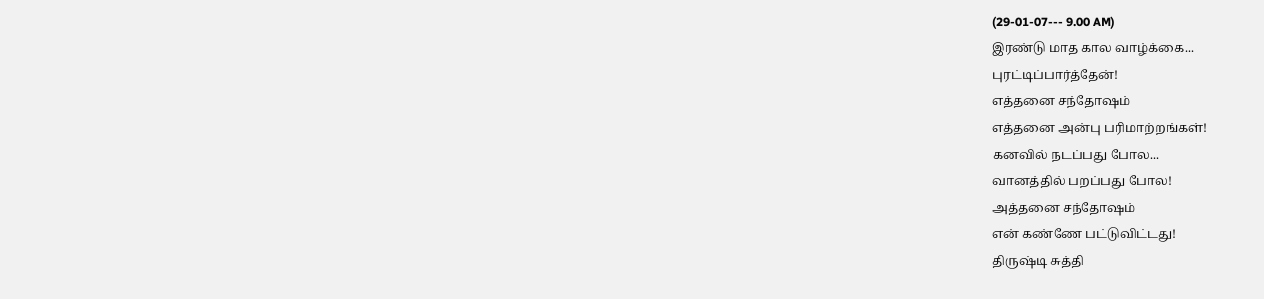(29-01-07--- 9.00 AM)
இரண்டு மாத கால வாழ்க்கை...
புரட்டிப்பார்த்தேன்!
எத்தனை சந்தோஷம்
எத்தனை அன்பு பரிமாற்றங்கள்!
கனவில் நடப்பது போல...
வானத்தில் பறப்பது போல!
அத்தனை சந்தோஷம்
என் கண்ணே பட்டுவிட்டது!
திருஷ்டி சுத்தி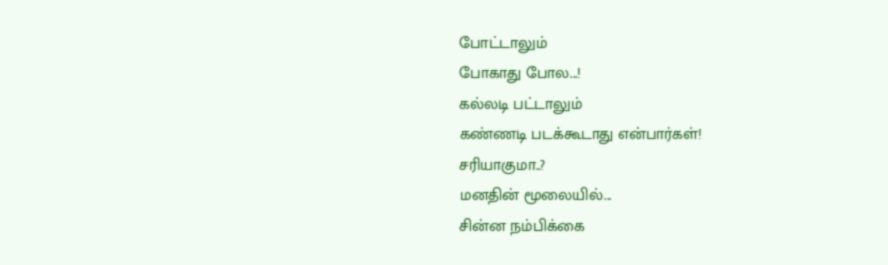போட்டாலும்
போகாது போல...!
கல்லடி பட்டாலும்
கண்ணடி படக்கூடாது என்பார்கள்!
சரியாகுமா..?
மனதின் மூலையில்...
சின்ன நம்பிக்கை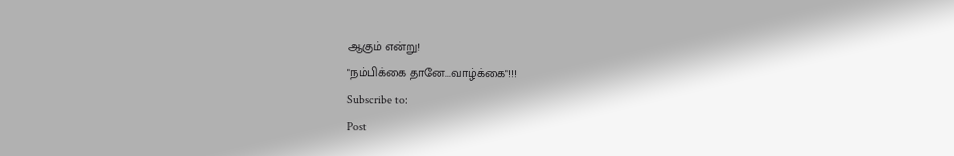ஆகும் என்று!
"நம்பிக்கை தானே...வாழ்க்கை"!!!
Subscribe to:
Post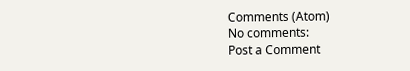Comments (Atom)
No comments:
Post a Comment